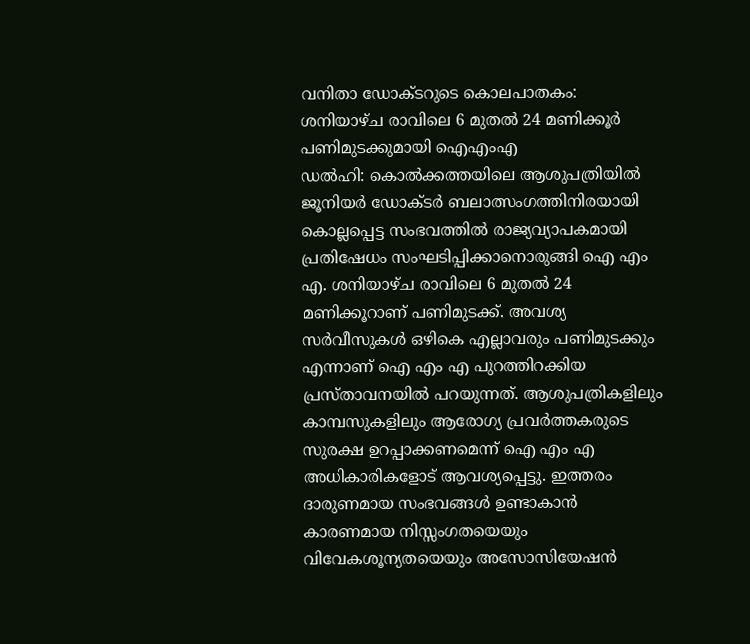വനിതാ ഡോക്ടറുടെ കൊലപാതകം: ശനിയാഴ്ച രാവിലെ 6 മുതൽ 24 മണിക്കൂർ പണിമുടക്കുമായി ഐഎംഎ
ഡൽഹി: കൊൽക്കത്തയിലെ ആശുപത്രിയിൽ ജൂനിയർ ഡോക്ടർ ബലാത്സംഗത്തിനിരയായി കൊല്ലപ്പെട്ട സംഭവത്തിൽ രാജ്യവ്യാപകമായി പ്രതിഷേധം സംഘടിപ്പിക്കാനൊരുങ്ങി ഐ എം എ. ശനിയാഴ്ച രാവിലെ 6 മുതൽ 24 മണിക്കൂറാണ് പണിമുടക്ക്. അവശ്യ സർവീസുകൾ ഒഴികെ എല്ലാവരും പണിമുടക്കും എന്നാണ് ഐ എം എ പുറത്തിറക്കിയ പ്രസ്താവനയിൽ പറയുന്നത്. ആശുപത്രികളിലും കാമ്പസുകളിലും ആരോഗ്യ പ്രവർത്തകരുടെ സുരക്ഷ ഉറപ്പാക്കണമെന്ന് ഐ എം എ അധികാരികളോട് ആവശ്യപ്പെട്ടു. ഇത്തരം ദാരുണമായ സംഭവങ്ങൾ ഉണ്ടാകാൻ കാരണമായ നിസ്സംഗതയെയും വിവേകശൂന്യതയെയും അസോസിയേഷൻ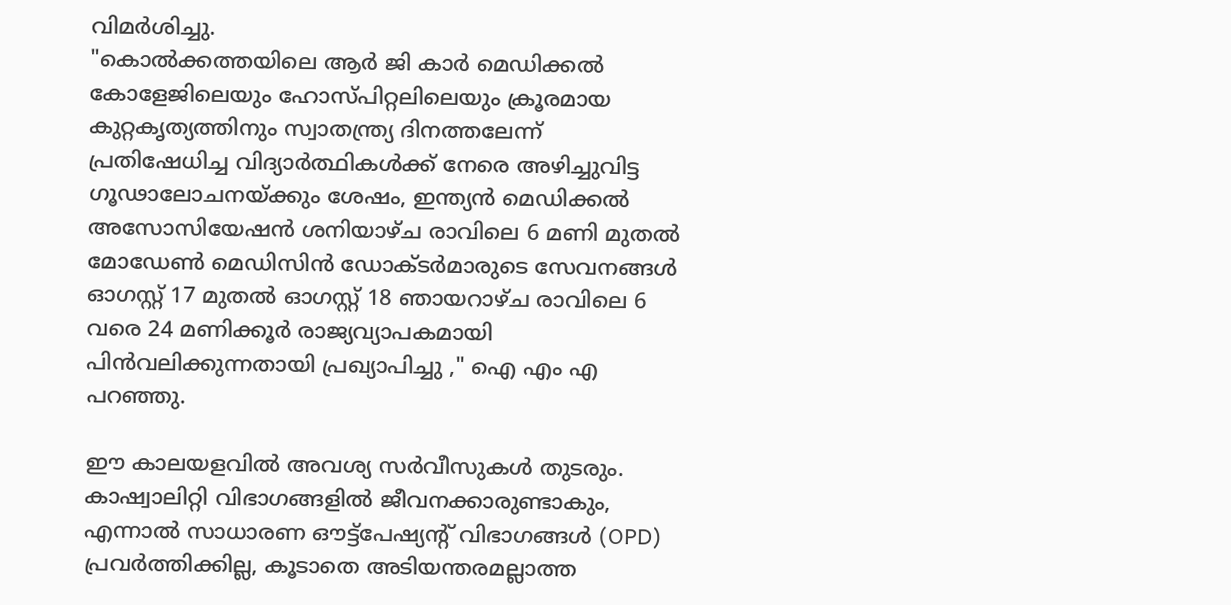വിമർശിച്ചു.
"കൊൽക്കത്തയിലെ ആർ ജി കാർ മെഡിക്കൽ കോളേജിലെയും ഹോസ്പിറ്റലിലെയും ക്രൂരമായ കുറ്റകൃത്യത്തിനും സ്വാതന്ത്ര്യ ദിനത്തലേന്ന് പ്രതിഷേധിച്ച വിദ്യാർത്ഥികൾക്ക് നേരെ അഴിച്ചുവിട്ട ഗൂഢാലോചനയ്ക്കും ശേഷം, ഇന്ത്യൻ മെഡിക്കൽ അസോസിയേഷൻ ശനിയാഴ്ച രാവിലെ 6 മണി മുതൽ മോഡേൺ മെഡിസിൻ ഡോക്ടർമാരുടെ സേവനങ്ങൾ ഓഗസ്റ്റ് 17 മുതൽ ഓഗസ്റ്റ് 18 ഞായറാഴ്ച രാവിലെ 6 വരെ 24 മണിക്കൂർ രാജ്യവ്യാപകമായി പിൻവലിക്കുന്നതായി പ്രഖ്യാപിച്ചു ," ഐ എം എ പറഞ്ഞു.

ഈ കാലയളവിൽ അവശ്യ സർവീസുകൾ തുടരും. കാഷ്വാലിറ്റി വിഭാഗങ്ങളിൽ ജീവനക്കാരുണ്ടാകും, എന്നാൽ സാധാരണ ഔട്ട്പേഷ്യൻ്റ് വിഭാഗങ്ങൾ (OPD) പ്രവർത്തിക്കില്ല, കൂടാതെ അടിയന്തരമല്ലാത്ത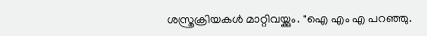ശസ്ത്രക്രിയകൾ മാറ്റിവയ്ക്കും. "ഐ എം എ പറഞ്ഞു.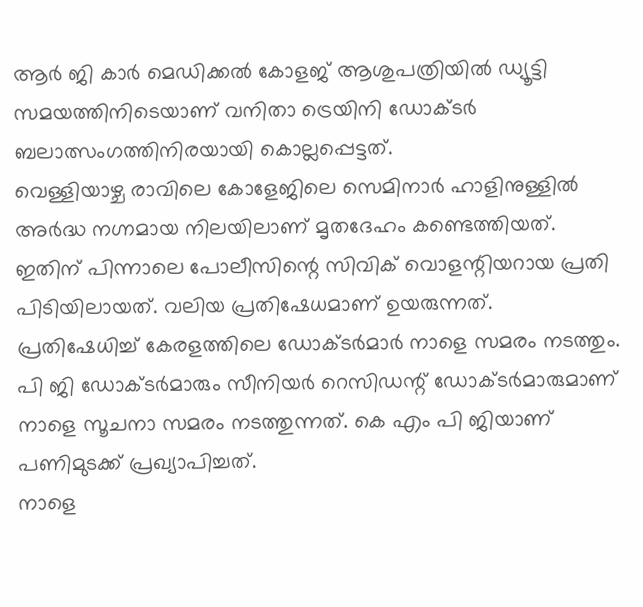ആർ ജി കാർ മെഡിക്കൽ കോളജ് ആശുപത്രിയിൽ ഡ്യൂട്ടി സമയത്തിനിടെയാണ് വനിതാ ട്രെയിനി ഡോക്ടർ ബലാത്സംഗത്തിനിരയായി കൊല്ലപ്പെട്ടത്.
വെള്ളിയാഴ്ച രാവിലെ കോളേജിലെ സെമിനാർ ഹാളിനുള്ളിൽ അർദ്ധ നഗ്നമായ നിലയിലാണ് മൃതദേഹം കണ്ടെത്തിയത്. ഇതിന് പിന്നാലെ പോലീസിന്റെ സിവിക് വൊളന്റിയറായ പ്രതി പിടിയിലായത്. വലിയ പ്രതിഷേധമാണ് ഉയരുന്നത്. പ്രതിഷേധിച്ച് കേരളത്തിലെ ഡോക്ടർമാർ നാളെ സമരം നടത്തും. പി ജി ഡോക്ടർമാരും സീനിയർ റെസിഡന്റ് ഡോക്ടർമാരുമാണ് നാളെ സൂചനാ സമരം നടത്തുന്നത്. കെ എം പി ജിയാണ് പണിമുടക്ക് പ്രഖ്യാപിച്ചത്.
നാളെ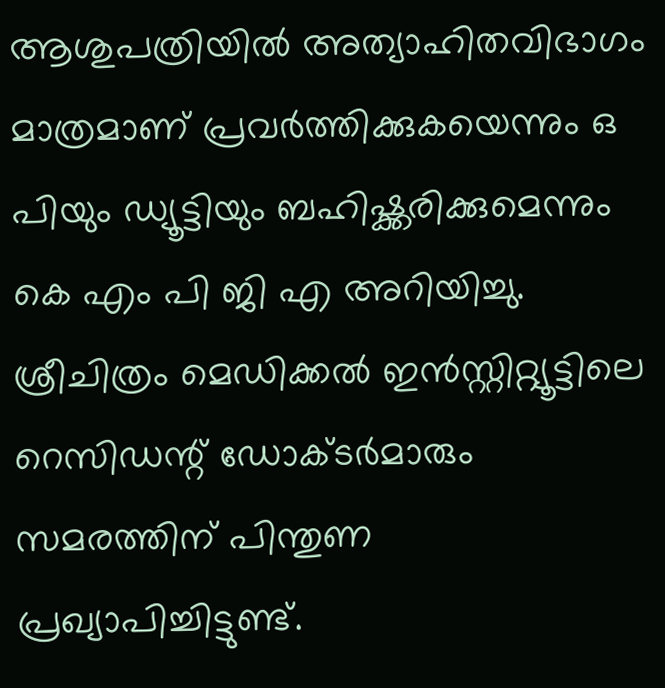ആശുപത്രിയിൽ അത്യാഹിതവിഭാഗം മാത്രമാണ് പ്രവർത്തിക്കുകയെന്നും ഒ പിയും ഡ്യൂട്ടിയും ബഹിഷ്ക്കരിക്കുമെന്നും കെ എം പി ജി എ അറിയിച്ചു. ശ്രീചിത്രം മെഡിക്കൽ ഇൻസ്റ്റിറ്റ്യൂട്ടിലെ റെസിഡന്റ് ഡോക്ടർമാരും സമരത്തിന് പിന്തുണ പ്രഖ്യാപിച്ചിട്ടുണ്ട്.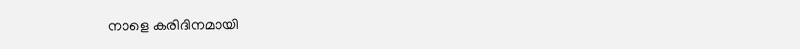നാളെ കരിദിനമായി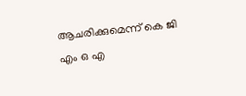ആചരിക്കുമെന്ന് കെ ജി എം ഒ എ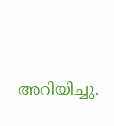അറിയിച്ചു.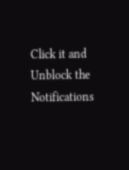Click it and Unblock the Notifications